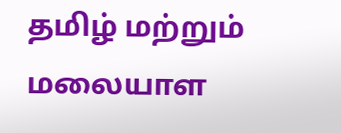தமிழ் மற்றும் மலையாள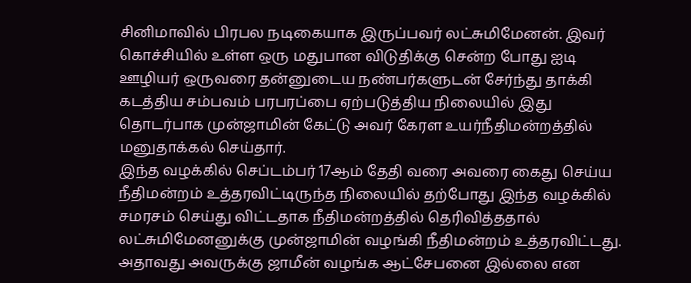சினிமாவில் பிரபல நடிகையாக இருப்பவர் லட்சுமிமேனன். இவர் கொச்சியில் உள்ள ஒரு மதுபான விடுதிக்கு சென்ற போது ஐடி ஊழியர் ஒருவரை தன்னுடைய நண்பர்களுடன் சேர்ந்து தாக்கி கடத்திய சம்பவம் பரபரப்பை ஏற்படுத்திய நிலையில் இது தொடர்பாக முன்ஜாமின் கேட்டு அவர் கேரள உயர்நீதிமன்றத்தில் மனுதாக்கல் செய்தார்.
இந்த வழக்கில் செப்டம்பர் 17ஆம் தேதி வரை அவரை கைது செய்ய நீதிமன்றம் உத்தரவிட்டிருந்த நிலையில் தற்போது இந்த வழக்கில் சமரசம் செய்து விட்டதாக நீதிமன்றத்தில் தெரிவித்ததால் லட்சுமிமேனனுக்கு முன்ஜாமின் வழங்கி நீதிமன்றம் உத்தரவிட்டது. அதாவது அவருக்கு ஜாமீன் வழங்க ஆட்சேபனை இல்லை என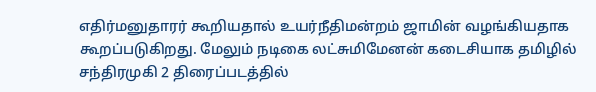எதிர்மனுதாரர் கூறியதால் உயர்நீதிமன்றம் ஜாமின் வழங்கியதாக கூறப்படுகிறது. மேலும் நடிகை லட்சுமிமேனன் கடைசியாக தமிழில் சந்திரமுகி 2 திரைப்படத்தில்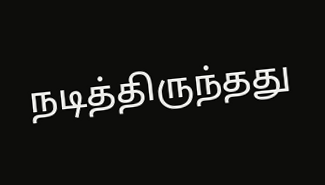நடித்திருந்தது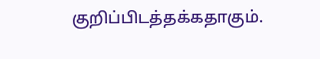குறிப்பிடத்தக்கதாகும்.